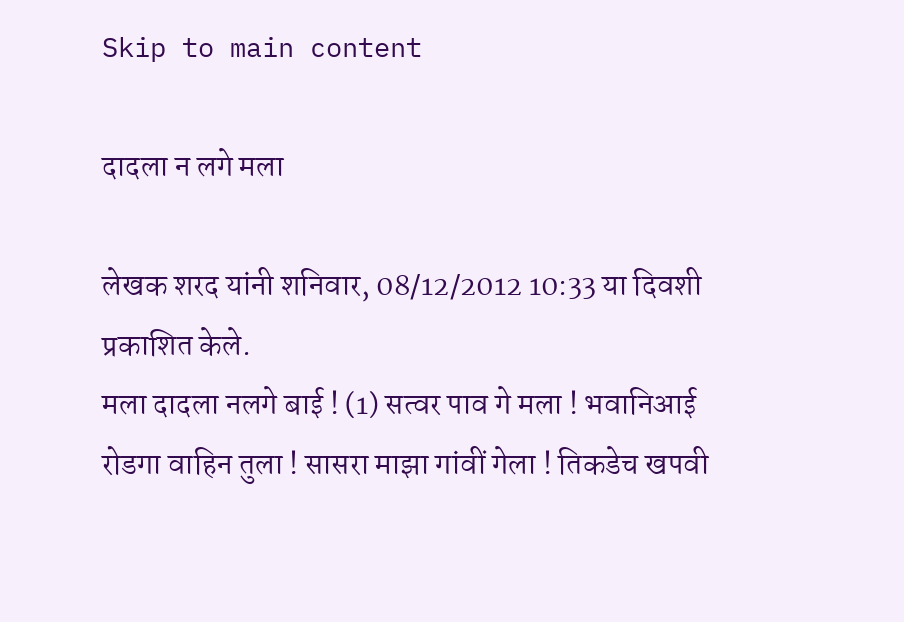Skip to main content

दादला न लगे मला

लेखक शरद यांनी शनिवार, 08/12/2012 10:33 या दिवशी प्रकाशित केले.
मला दादला नलगे बाई ! (1) सत्वर पाव गे मला ! भवानिआई रोडगा वाहिन तुला ! सासरा माझा गांवीं गेला ! तिकडेच खपवी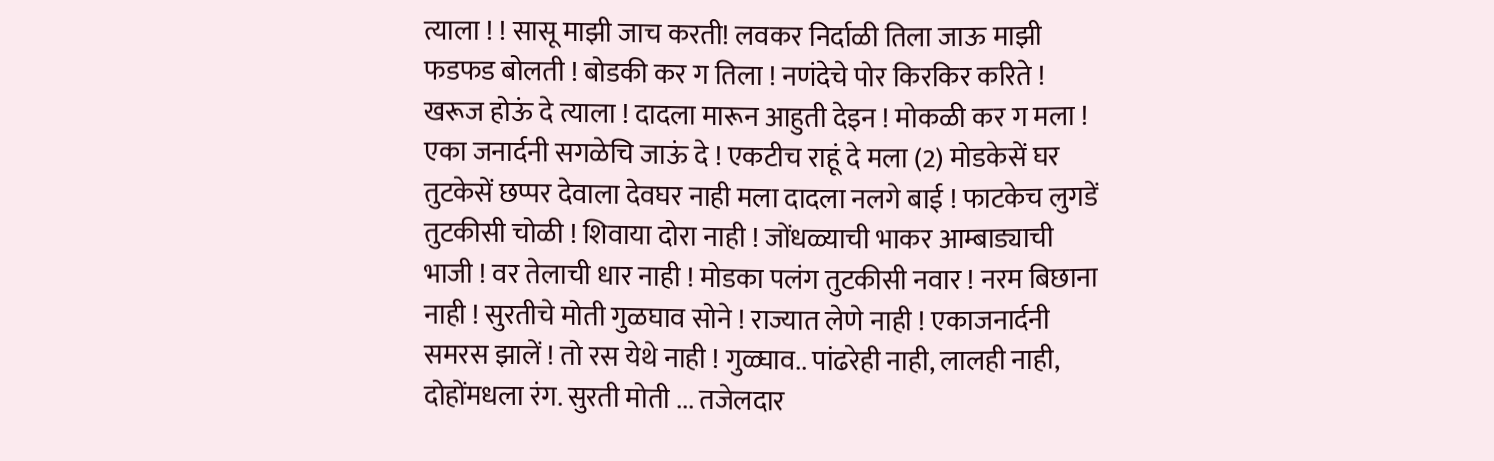त्याला ! ! सासू माझी जाच करती! लवकर निर्दाळी तिला जाऊ माझी फडफड बोलती ! बोडकी कर ग तिला ! नणंदेचे पोर किरकिर करिते ! खरूज होऊं दे त्याला ! दादला मारून आहुती देइन ! मोकळी कर ग मला ! एका जनार्दनी सगळेचि जाऊं दे ! एकटीच राहूं दे मला (2) मोडकेसें घर तुटकेसें छप्पर देवाला देवघर नाही मला दादला नलगे बाई ! फाटकेच लुगडें तुटकीसी चोळी ! शिवाया दोरा नाही ! जोंधळ्याची भाकर आम्बाड्याची भाजी ! वर तेलाची धार नाही ! मोडका पलंग तुटकीसी नवार ! नरम बिछाना नाही ! सुरतीचे मोती गुळघाव सोने ! राज्यात लेणे नाही ! एकाजनार्दनी समरस झालें ! तो रस येथे नाही ! गुळ्घाव.. पांढरेही नाही, लालही नाही, दोहोंमधला रंग. सुरती मोती ... तजेलदार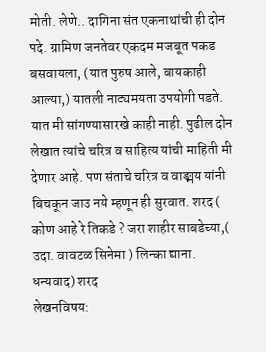मोती. लेणे.. दागिना संत एकनाथांची ही दोन पदे. ग्रामिण जनतेवर एकदम मजबूत पकड बसवायला, (यात पुरुष आले, बायकाही आल्या,) यातली नाट्यमयता उपयोगी पडते. यात मी सांगण्यासारखे काही नाही. पुढील दोन लेखात त्यांचे चरित्र व साहित्य यांची माहिती मी देणार आहे. पण संताचे चरित्र व वाङ्मय यांनी बिचकून जाउ नये म्हणून ही सुरवात. शरद ( कोण आहे रे तिकडे ? जरा शाहीर साबडेच्या,( उदा. वावटळ सिनेमा ) लिन्का द्याना. धन्यवाद) शरद
लेखनविषय: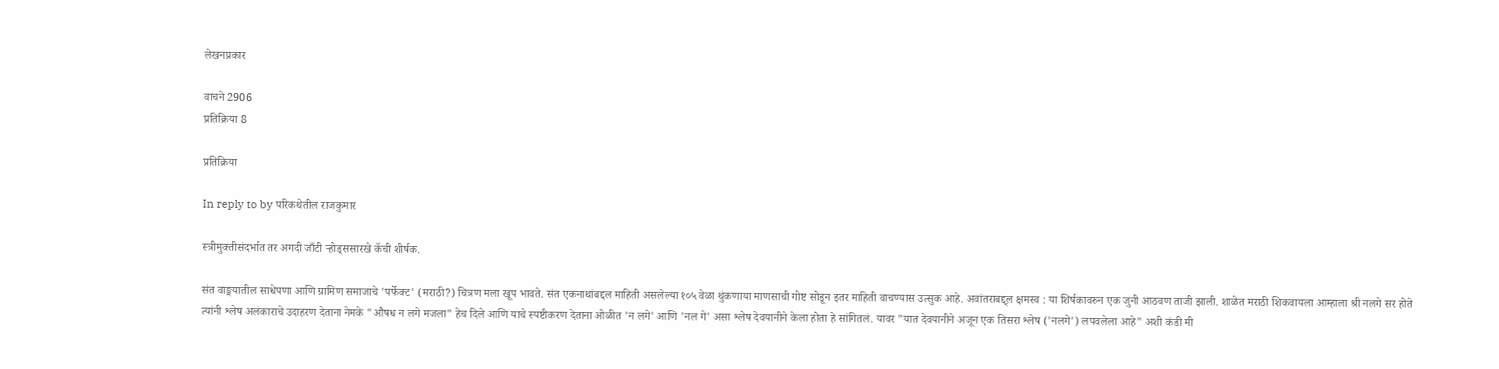लेखनप्रकार

वाचने 2906
प्रतिक्रिया 8

प्रतिक्रिया

In reply to by परिकथेतील राजकुमार

स्त्रीमुक्तीसंदर्भात तर अगदी जाँटी र्‍होड्ससारखे कॅची शीर्षक.

संत वाङ्मयातील साधेपणा आणि ग्रामिण समाजाचे 'पर्फेक्ट' (मराठी?) चित्रण मला खूप भावते. संत एकनाथांबद्दल माहिती असलेल्या १०५ वेळा थुंकणाया माणसाची गोष्ट सोडून इतर माहिती वाचण्यास उत्सुक आहे. अवांतराबद्द्ल़ क्षमस्व : या शिर्षकावरुन एक जुनी आठवण ताजी झाली. शाळेत मराठी शिकवायला आम्हाला श्री नलगे सर होते त्यांनी श्लेष अलंकाराचे उदाहरण देताना नेमके "औषध न लगे मजला" हेच दिले आणि याचे स्पष्टीकरण देताना ओळीत 'न लगे' आणि 'नल गे' असा श्लेष देवयानीने केला होता हे सांगितलं. यावर "यात देवयानीने अजून एक तिसरा श्लेष ('नलगे') लपवलेला आहे" अशी कंडी मी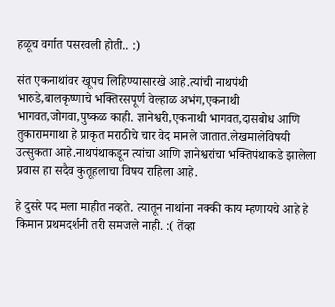हळूच वर्गात पसरवली होती.. :)

संत एकनाथांवर खूपच लिहिण्यासारखे आहे.त्यांची नाथपंथी भारुडे,बालकृष्णाचे भक्तिरसपूर्ण वेल्हाळ अभंग,एकनाथी भागवत,जोगवा,पुष्कळ काही. ज्ञानेश्वरी,एकनाथी भागवत,दासबोध आणि तुकारामगाथा हे प्राकृत मराठीचे चार वेद मानले जातात.लेखमालेविषयी उत्सुकता आहे.नाथपंथाकडून त्यांचा आणि ज्ञानेश्वरांचा भक्तिपंथाकडे झालेला प्रवास हा सदैव कुतूहलाचा विषय राहिला आहे.

हे दुसरे पद मला माहीत नव्हते. त्यातून नाथांना नक्की काय म्हणायचे आहे हे किमान प्रथमदर्शनी तरी समजले नाही. :( तेंव्हा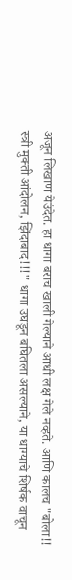अजून लिखाण येउंदेत. हा धागा बराच खाली गेल्याने आधी लक्ष गेले नव्हते. आणि कालच "बोला!! स्त्री मुक्ती आंदोलन, झिंदाबाद!!!" धागा उघडून बघितला असल्याने, या धाग्याचे शिर्षक वाचून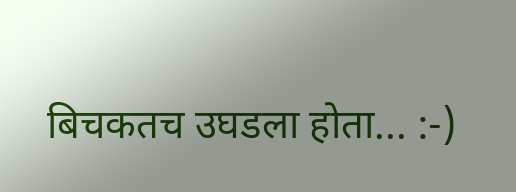बिचकतच उघडला होता... :-)